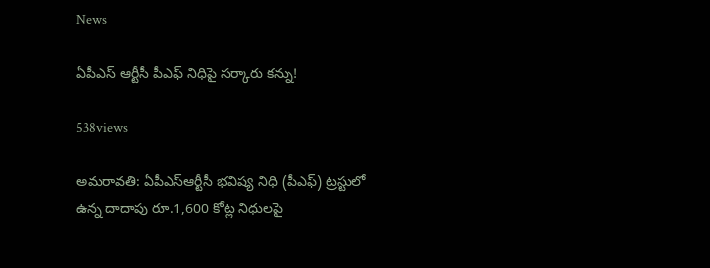News

ఏపీఎస్ ఆర్టీసీ పీఎఫ్ నిధిపై స‌ర్కారు క‌న్ను!

538views

అమ‌రావ‌తి: ఏపీఎస్‌ఆర్టీసీ భవిష్య నిధి (పీఎఫ్‌) ట్రస్టులో ఉన్న దాదాపు రూ.1,600 కోట్ల నిధులపై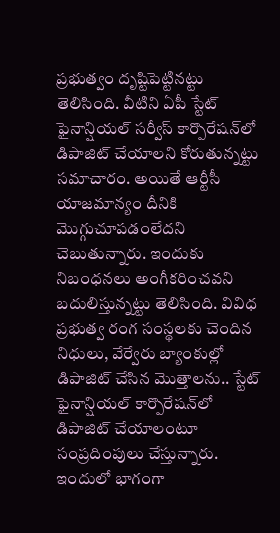ప్రభుత్వం దృష్టిపెట్టినట్టు తెలిసింది. వీటిని ఏపీ స్టేట్‌ ఫైనాన్షియల్‌ సర్వీస్‌ కార్పొరేషన్‌లో డిపాజిట్‌ చేయాలని కోరుతున్నట్టు సమాచారం. అయితే ఆర్టీసీ యాజమాన్యం దీనికి మొగ్గుచూపడంలేదని చెబుతున్నారు. ఇందుకు నిబంధనలు అంగీకరించవని బదులిస్తున్నట్టు తెలిసింది. వివిధ ప్రభుత్వ రంగ సంస్థలకు చెందిన నిధులు, వేర్వేరు బ్యాంకుల్లో డిపాజిట్‌ చేసిన మొత్తాలను.. స్టేట్‌ ఫైనాన్షియల్‌ కార్పొరేషన్‌లో డిపాజిట్‌ చేయాలంటూ సంప్రదింపులు చేస్తున్నారు. ఇందులో భాగంగా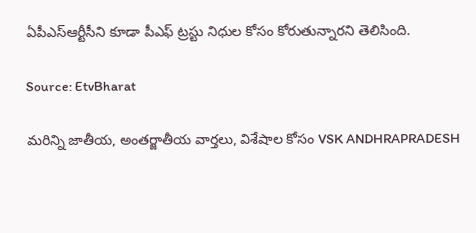ఏపీఎస్‌ఆర్టీసీని కూడా పీఎఫ్‌ ట్రస్టు నిధుల కోసం కోరుతున్నారని తెలిసింది.

Source: EtvBharat

మరిన్ని జాతీయ, అంతర్జాతీయ వార్తలు, విశేషాల కోసం VSK ANDHRAPRADESH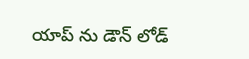యాప్ ను డౌన్ లోడ్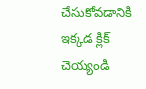చేసుకోవడానికి ఇక్కడ క్లిక్ చెయ్యండి